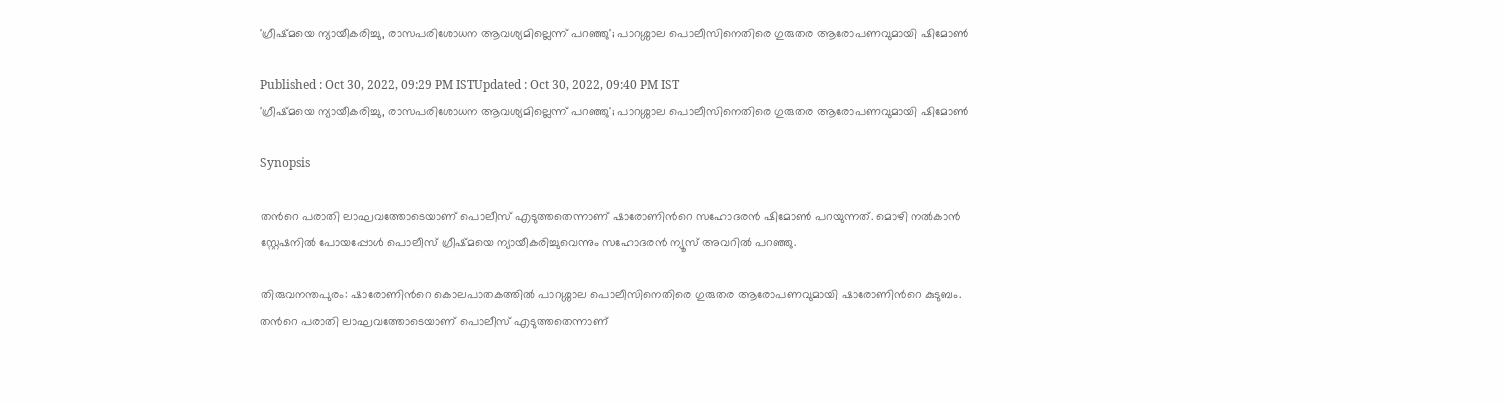'ഗ്രീഷ്മയെ ന്യായീകരിച്ചു, രാസപരിശോധന ആവശ്യമില്ലെന്ന് പറഞ്ഞു'; പാറശ്ശാല പൊലീസിനെതിരെ ഗുരുതര ആരോപണവുമായി ഷിമോൺ

Published : Oct 30, 2022, 09:29 PM ISTUpdated : Oct 30, 2022, 09:40 PM IST
'ഗ്രീഷ്മയെ ന്യായീകരിച്ചു, രാസപരിശോധന ആവശ്യമില്ലെന്ന് പറഞ്ഞു'; പാറശ്ശാല പൊലീസിനെതിരെ ഗുരുതര ആരോപണവുമായി ഷിമോൺ

Synopsis

തന്‍റെ പരാതി ലാഘവത്തോടെയാണ് പൊലീസ് എടുത്തതെന്നാണ് ഷാരോണിന്‍റെ സഹോദരൻ ഷിമോൺ പറയുന്നത്. മൊഴി നൽകാൻ സ്റ്റേഷനിൽ പോയപ്പോൾ പൊലീസ് ഗ്രീഷ്മയെ ന്യായീകരിച്ചുവെന്നും സഹോദരൻ ന്യൂസ് അവറിൽ പറഞ്ഞു.

തിരുവനന്തപുരം: ഷാരോണിന്‍റെ കൊലപാതകത്തില്‍ പാറശ്ശാല പൊലീസിനെതിരെ ഗുരുതര ആരോപണവുമായി ഷാരോണിന്‍റെ കുടുബം. തന്‍റെ പരാതി ലാഘവത്തോടെയാണ് പൊലീസ് എടുത്തതെന്നാണ്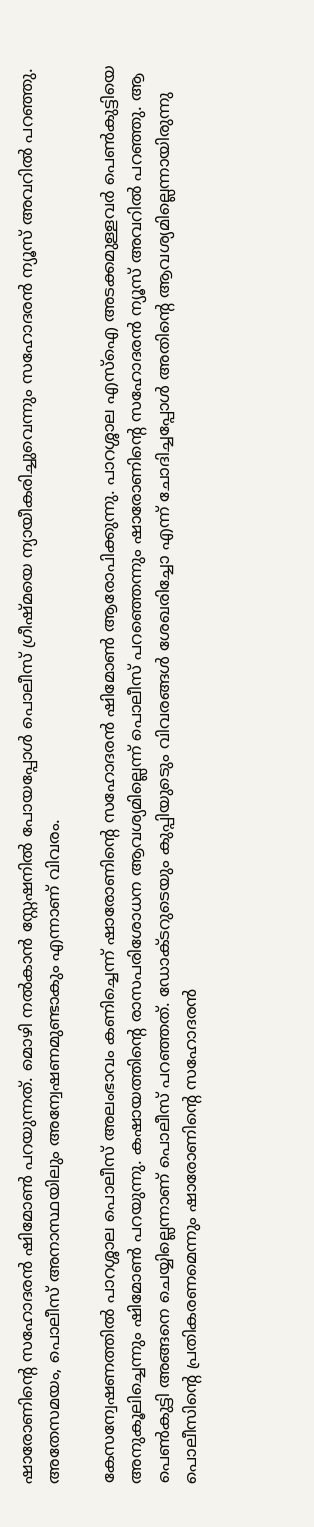ഷാരോണിന്‍റെ സഹോദരൻ ഷിമോൺ പറയുന്നത്. മൊഴി നൽകാൻ സ്റ്റേഷനിൽ പോയപ്പോൾ പൊലീസ് ഗ്രീഷ്മയെ ന്യായീകരിച്ചുവെന്നും സഹോദരൻ ന്യൂസ് അവറിൽ പറഞ്ഞു. അതേസമയം, പൊലീസ് അനാസ്ഥയിലും അന്വേഷണമുണ്ടാകും എന്നാണ് വിവരം.

കേസന്വേഷണത്തില്‍ പാറശ്ശാല പൊലീസ് അലംഭാവം കണിച്ചെന്ന് ഷാരോണിന്റെ സഹോദരന്‍ ഷിമോണ്‍ ആരോപിക്കുന്നു. പാറശ്ശാല എസ്ഐ അടക്കമുള്ളവര്‍ പെണ്‍കുട്ടിയെ അനുകൂലിച്ചെന്നും ഷിമോണ്‍ പറയുന്നു. കഷായത്തിന്‍റെ രാസപരിശോധന ആവശ്യമില്ലെന്ന് പൊലീസ് പറഞ്ഞെന്നും ഷാരോണിന്‍റെ സഹോദരന്‍ ന്യൂസ് അവറിൽ പറഞ്ഞു. ആ പെണ്‍കുട്ടി അങ്ങനെ ചെയ്യില്ലെന്നാണ് പൊലീസ് പറഞ്ഞത്. ഡോക്ടറുടെയും കുപ്പിയുടെും വിവരങ്ങള്‍ ശേഖരിച്ചോ എന്ന് ചോദിച്ചപ്പോള്‍ അതിന്‍റെ ആവശ്യമില്ലെന്നായിരുന്നു പൊലീസിന്‍റെ പ്രതികരണമെന്നും ഷാരോണിന്‍റെ സഹോദരൻ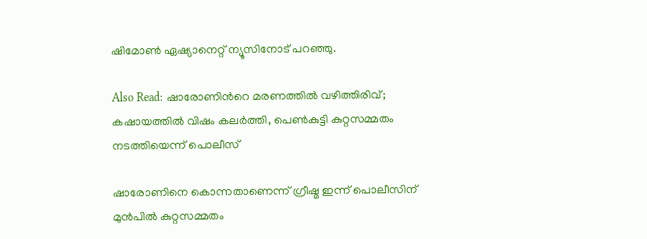ഷിമോൺ ഏഷ്യാനെറ്റ് ന്യൂസിനോട് പറഞ്ഞു.

Also Read: ഷാരോണിന്‍റെ മരണത്തിൽ വഴിത്തിരിവ്; കഷായത്തിൽ വിഷം കലർത്തി, പെൺകുട്ടി കുറ്റസമ്മതം നടത്തിയെന്ന് പൊലീസ്

ഷാരോണിനെ കൊന്നതാണെന്ന് ഗ്രീഷ്മ ഇന്ന് പൊലീസിന് മുന്‍പില്‍ കുറ്റസമ്മതം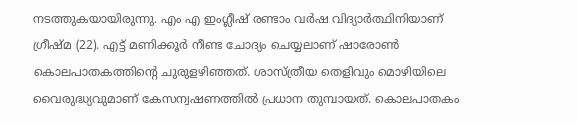നടത്തുകയായിരുന്നു. എം എ ഇംഗ്ലീഷ് രണ്ടാം വർഷ വിദ്യാർത്ഥിനിയാണ് ഗ്രീഷ്മ (22). എട്ട് മണിക്കൂര്‍ നീണ്ട ചോദ്യം ചെയ്യലാണ് ഷാരോണ്‍ കൊലപാതകത്തിന്‍റെ ചുരുളഴിഞ്ഞത്. ശാസ്ത്രീയ തെളിവും മൊഴിയിലെ വൈരുദ്ധ്യവുമാണ് കേസന്വഷണത്തില്‍ പ്രധാന തുമ്പായത്. കൊലപാതകം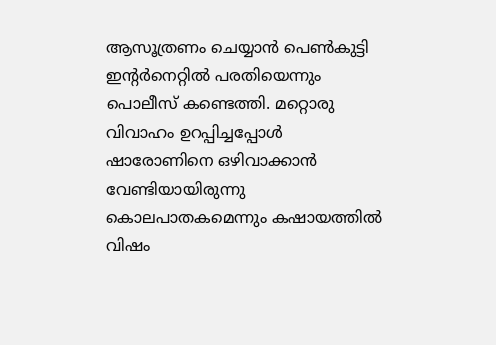ആസൂത്രണം ചെയ്യാൻ പെണ്‍കുട്ടി ഇന്‍റർനെറ്റില്‍ പരതിയെന്നും പൊലീസ് കണ്ടെത്തി. മറ്റൊരു വിവാഹം ഉറപ്പിച്ചപ്പോൾ ഷാരോണിനെ ഒഴിവാക്കാൻ വേണ്ടിയായിരുന്നു കൊലപാതകമെന്നും കഷായത്തിൽ വിഷം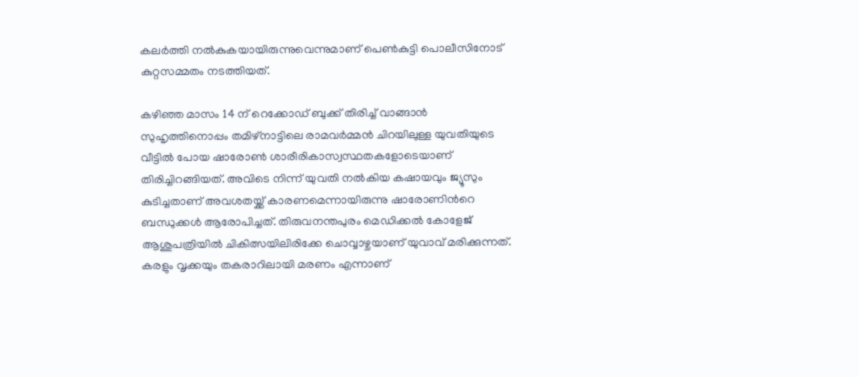കലർത്തി നല്‍കുകയായിരുന്നുവെന്നുമാണ് പെൺകുട്ടി പൊലീസിനോട് കുറ്റസമ്മതം നടത്തിയത്.

കഴിഞ്ഞ മാസം 14 ന് റെക്കോഡ് ബുക്ക് തിരിച്ച് വാങ്ങാൻ സുഹൃത്തിനൊപ്പം തമിഴ്‌നാട്ടിലെ രാമവർമ്മൻ ചിറയിലുള്ള യുവതിയുടെ വീട്ടിൽ പോയ ഷാരോൺ ശാരീരികാസ്വസ്ഥതകളോടെയാണ് തിരിച്ചിറങ്ങിയത്. അവിടെ നിന്ന് യുവതി നൽകിയ കഷായവും ജ്യൂസും കുടിച്ചതാണ് അവശതയ്ക്ക് കാരണമെന്നായിരുന്നു ഷാരോണിന്‍റെ ബന്ധുക്കള്‍ ആരോപിച്ചത്. തിരുവനന്തപുരം മെഡിക്കൽ കോളേജ് ആശുപത്രിയിൽ ചികിത്സയിലിരിക്കേ ചൊവ്വാഴ്ചയാണ് യുവാവ് മരിക്കുന്നത്. കരളും വൃക്കയും തകരാറിലായി മരണം എന്നാണ്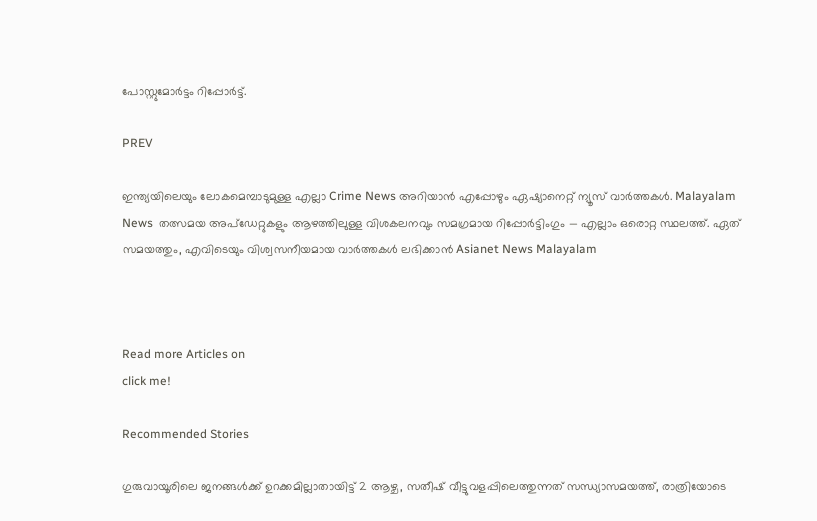പോസ്റ്റുമോര്‍ട്ടം റിപ്പോര്‍ട്ട്.

PREV

ഇന്ത്യയിലെയും ലോകമെമ്പാടുമുള്ള എല്ലാ Crime News അറിയാൻ എപ്പോഴും ഏഷ്യാനെറ്റ് ന്യൂസ് വാർത്തകൾ. Malayalam News  തത്സമയ അപ്‌ഡേറ്റുകളും ആഴത്തിലുള്ള വിശകലനവും സമഗ്രമായ റിപ്പോർട്ടിംഗും — എല്ലാം ഒരൊറ്റ സ്ഥലത്ത്. ഏത് സമയത്തും, എവിടെയും വിശ്വസനീയമായ വാർത്തകൾ ലഭിക്കാൻ Asianet News Malayalam



Read more Articles on
click me!

Recommended Stories

ഗുരുവായൂരിലെ ജനങ്ങൾക്ക് ഉറക്കമില്ലാതായിട്ട് 2 ആഴ്ച, സതീഷ് വീട്ടുവളപ്പിലെത്തുന്നത് സന്ധ്യാസമയത്ത്, രാത്രിയോടെ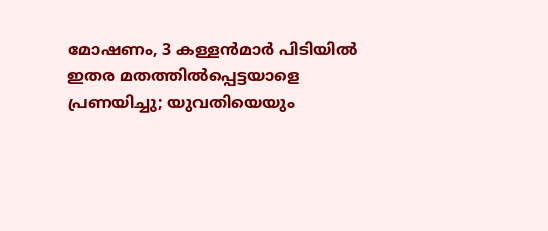മോഷണം, 3 കള്ളൻമാർ പിടിയിൽ
ഇതര മതത്തില്‍പ്പെട്ടയാളെ പ്രണയിച്ചു; യുവതിയെയും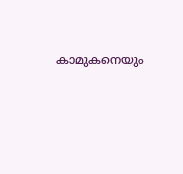കാമുകനെയും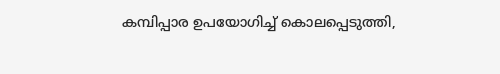കമ്പിപ്പാര ഉപയോഗിച്ച് കൊലപ്പെടുത്തി,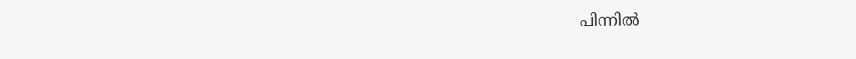പിന്നില്‍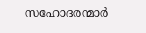സഹോദരന്മാര്‍